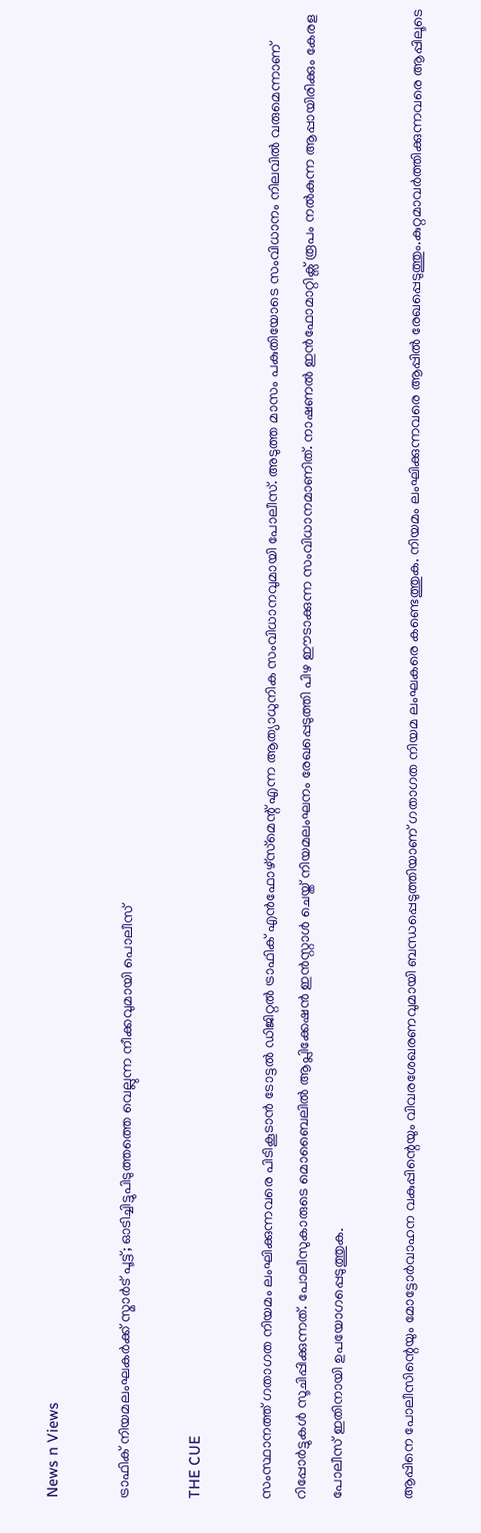News n Views

ട്രാഫിക് നിയമലംഘകര്‍ക്ക് സ്മാര്‍ട് പൂട്ട്; ഓടിച്ചിട്ടുപിടുത്തത്തെ വെല്ലുന്ന നീക്കവുമായി പൊലീസ്

THE CUE

സംസ്ഥാനത്ത് ഗതാഗത നിയമം ലംഘിക്കുന്നവരെ പിടികൂടാൻ ടോട്ടൽ ഡിജിറ്റൽ ട്രാഫിക് എൻഫോഴ്‌സ്‌മെന്റ് എന്ന ആത്യാധുനിക സംവിധാനവുമായി പോലീസ്. അടുത്ത മാസം പകുതിയോടെ സംവിധാനം നിലവിൽ വരുമെന്നാണ് റിപ്പോർട്ടുകൾ സൂചിപ്പിക്കുന്നത്. പോലീസുകാരുടെ മൊബൈലിൽ ആപ്ലിക്കേഷൻ ഇൻസ്റ്റാൾ ചെയ്ത് നിയമലംഘനം രേഖപ്പെടുത്തി പിഴ ഈടാക്കുന്ന സംവിധാനമാണിത്. നാഷണൽ ഇൻഫോമാറ്റിക്സ് രൂപം നൽകുന്ന ആപ്പായിരിക്കും കേരള പോലീസ് ഇതിനായി ഉപയോഗപ്പെടുത്തുക.

ആപ്പിനെ പോലീസിന്റെയും മോട്ടോർവാഹന വകുപ്പിന്റെയും വിവരശേഖരണവുമായി ബന്ധപ്പെടുത്തിയാണ് ഗതാഗത നിയമ ലംഘകരെ കണ്ടെത്തുക. നിയമം ലംഘിക്കുന്നവരെ ആപ്പിൽ രേഖപ്പെടുത്തും.കുറ്റമാവർത്തിക്കുന്നവരെ ആപ്പിലൂടെ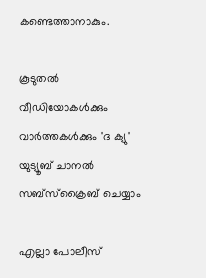കണ്ടെത്താനാകും.

കൂടുതല്‍ വീഡിയോകള്‍ക്കും വാര്‍ത്തകള്‍ക്കും 'ദ ക്യു' യുട്യൂബ് ചാനല്‍ സബ്‌സ്‌ക്രൈബ് ചെയ്യാം

എല്ലാ പോലീസ്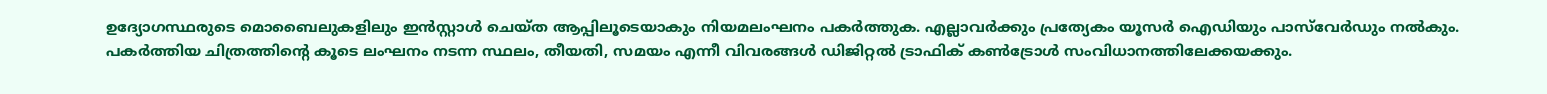ഉദ്യോഗസ്ഥരുടെ മൊബൈലുകളിലും ഇൻസ്റ്റാൾ ചെയ്ത ആപ്പിലൂടെയാകും നിയമലംഘനം പകർത്തുക. എല്ലാവർക്കും പ്രത്യേകം യൂസർ ഐഡിയും പാസ്‍വേർഡും നൽകും. പകർത്തിയ ചിത്രത്തിന്റെ കൂടെ ലംഘനം നടന്ന സ്ഥലം, തീയതി, സമയം എന്നീ വിവരങ്ങൾ ഡിജിറ്റൽ ട്രാഫിക് കൺട്രോൾ സംവിധാനത്തിലേക്കയക്കും.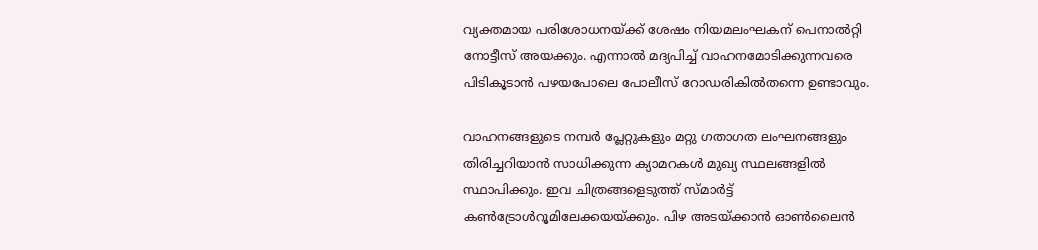വ്യക്തമായ പരിശോധനയ്ക്ക് ശേഷം നിയമലംഘകന് പെനാൽറ്റി നോട്ടീസ് അയക്കും. എന്നാൽ മദ്യപിച്ച് വാഹനമോടിക്കുന്നവരെ പിടികൂടാൻ പഴയപോലെ പോലീസ് റോഡരികിൽതന്നെ ഉണ്ടാവും.

വാഹനങ്ങളുടെ നമ്പർ പ്ലേറ്റുകളും മറ്റു ഗതാഗത ലംഘനങ്ങളും തിരിച്ചറിയാൻ സാധിക്കുന്ന ക്യാമറകൾ മുഖ്യ സ്ഥലങ്ങളിൽ സ്ഥാപിക്കും. ഇവ ചിത്രങ്ങളെടുത്ത് സ്‌മാർട്ട് കൺട്രോൾറൂമിലേക്കയയ്ക്കും. പിഴ അടയ്ക്കാൻ ഓൺലൈൻ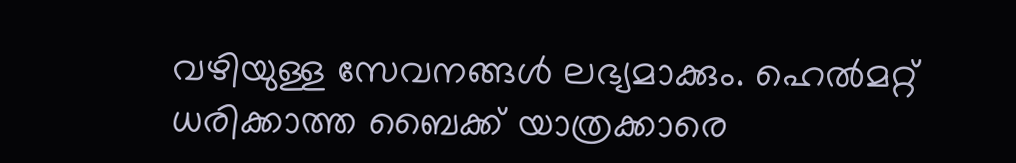വഴിയുള്ള സേവനങ്ങൾ ലഭ്യമാക്കും. ഹെല്‍മറ്റ് ധരിക്കാത്ത ബൈക്ക് യാത്രക്കാരെ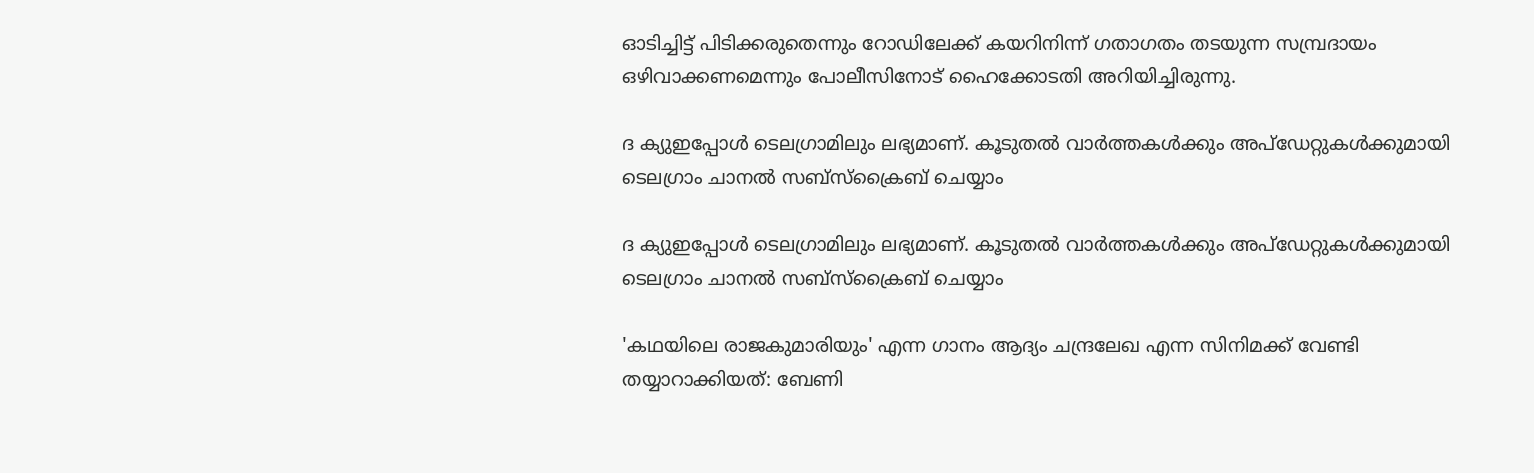ഓടിച്ചിട്ട് പിടിക്കരുതെന്നും റോഡിലേക്ക് കയറിനിന്ന് ഗതാഗതം തടയുന്ന സമ്പ്രദായം ഒഴിവാക്കണമെന്നും പോലീസിനോട് ഹൈക്കോടതി അറിയിച്ചിരുന്നു.

ദ ക്യുഇപ്പോള്‍ ടെലഗ്രാമിലും ലഭ്യമാണ്. കൂടുതല്‍ വാര്‍ത്തകള്‍ക്കും അപ്‌ഡേറ്റുകള്‍ക്കുമായി ടെലഗ്രാം ചാനല്‍ സബ്‌സ്‌ക്രൈബ് ചെയ്യാം

ദ ക്യുഇപ്പോള്‍ ടെലഗ്രാമിലും ലഭ്യമാണ്. കൂടുതല്‍ വാര്‍ത്തകള്‍ക്കും അപ്‌ഡേറ്റുകള്‍ക്കുമായി ടെലഗ്രാം ചാനല്‍ സബ്‌സ്‌ക്രൈബ് ചെയ്യാം

'കഥയിലെ രാജകുമാരിയും' എന്ന ഗാനം ആദ്യം ചന്ദ്രലേഖ എന്ന സിനിമക്ക് വേണ്ടി തയ്യാറാക്കിയത്: ബേണി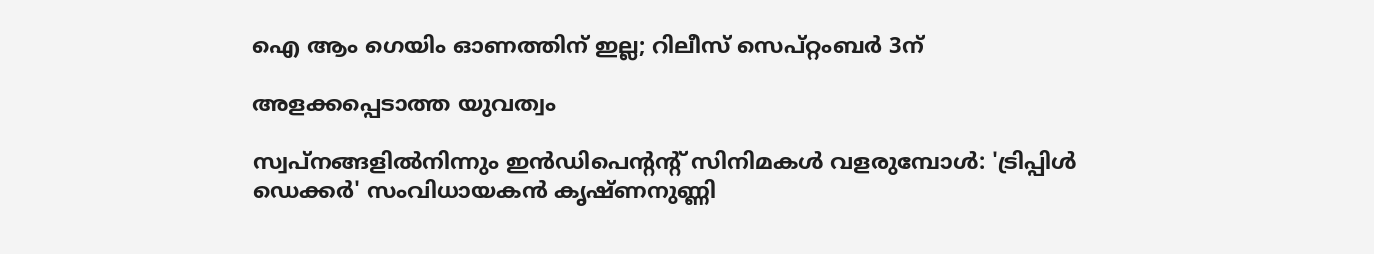ഐ ആം ഗെയിം ഓണത്തിന് ഇല്ല; റിലീസ് സെപ്റ്റംബർ 3ന്

അളക്കപ്പെടാത്ത യുവത്വം

സ്വപ്നങ്ങളിൽനിന്നും ഇൻഡിപെന്റന്റ് സിനിമകൾ വളരുമ്പോൾ: 'ട്രിപ്പിൾ ഡെക്കർ' സംവിധായകൻ കൃഷ്ണനുണ്ണി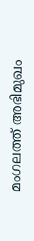മംഗലത്ത് അഭിമുഖം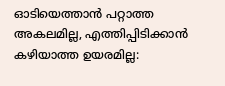ഓടിയെത്താൻ പറ്റാത്ത അകലമില്ല, എത്തിപ്പിടിക്കാൻ കഴിയാത്ത ഉയരമില്ല: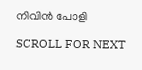നിവിൻ പോളി

SCROLL FOR NEXT